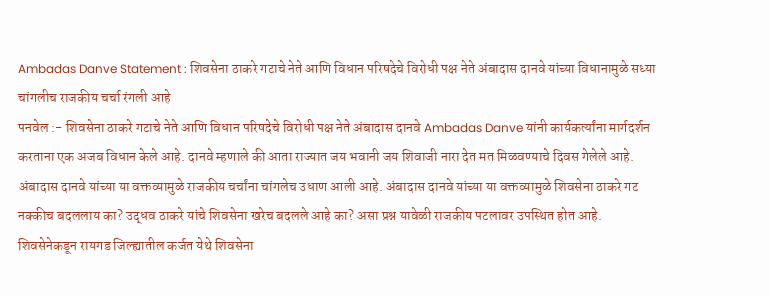Ambadas Danve Statement : शिवसेना ठाकरे गटाचे नेते आणि विधान परिषदेचे विरोधी पक्ष नेते अंबादास दानवे यांच्या विधानामुळे सध्या चांगलीच राजकीय चर्चा रंगली आहे
पनवेल :- शिवसेना ठाकरे गटाचे नेते आणि विधान परिषदेचे विरोधी पक्ष नेते अंबादास दानवे Ambadas Danve यांनी कार्यकर्त्यांना मार्गदर्शन करताना एक अजब विधान केले आहे. दानवे म्हणाले की आता राज्यात जय भवानी जय शिवाजी नारा देत मत मिळवण्याचे दिवस गेलेले आहे. अंबादास दानवे यांच्या या वक्तव्यामुळे राजकीय चर्चांना चांगलेच उधाण आली आहे. अंबादास दानवे यांच्या या वक्तव्यामुळे शिवसेना ठाकरे गट नक्कीच बदललाय का? उद्धव ठाकरे यांचे शिवसेना खरेच बदलले आहे का? असा प्रश्न यावेळी राजकीय पटलावर उपस्थित होत आहे.
शिवसेनेकडून रायगड जिल्ह्यातील कर्जत येथे शिवसेना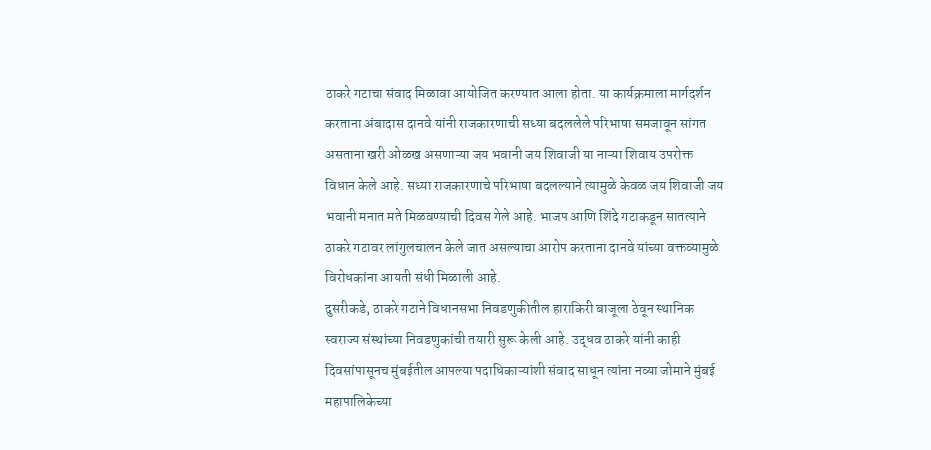ठाकरे गटाचा संवाद मिळावा आयोजित करण्यात आला होता. या कार्यक्रमाला मार्गदर्शन करताना अंबादास दानवे यांनी राजकारणाची सध्या बदललेले परिभाषा समजावून सांगत असताना खरी ओळख असणाऱ्या जय भवानी जय शिवाजी या नाऱ्या शिवाय उपरोक्त विधान केले आहे. सध्या राजकारणाचे परिभाषा बदलल्याने त्यामुळे केवळ जय शिवाजी जय भवानी मनात मते मिळवण्याची दिवस गेले आहे. भाजप आणि शिंदे गटाकडून सातत्याने ठाकरे गटावर लांगुलचालन केले जात असल्याचा आरोप करताना दानवे यांच्या वक्तव्यामुळे विरोधकांना आयती संधी मिळाली आहे.
दुसरीकडे, ठाकरे गटाने विधानसभा निवडणुकीतील हाराकिरी बाजूला ठेवून स्थानिक स्वराज्य संस्थांच्या निवडणुकांची तयारी सुरू केली आहे. उद्धव ठाकरे यांनी काही दिवसांपासूनच मुंबईतील आपल्या पदाधिकाऱ्यांशी संवाद साधून त्यांना नव्या जोमाने मुंबई महापालिकेच्या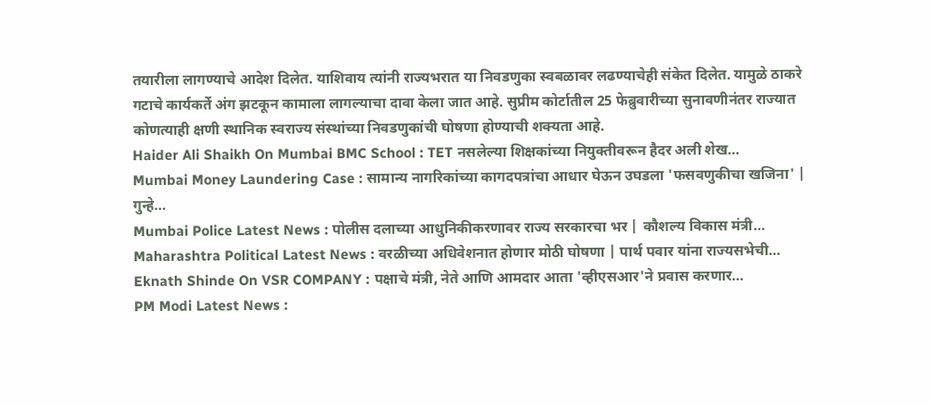तयारीला लागण्याचे आदेश दिलेत. याशिवाय त्यांनी राज्यभरात या निवडणुका स्वबळावर लढण्याचेही संकेत दिलेत. यामुळे ठाकरे गटाचे कार्यकर्ते अंग झटकून कामाला लागल्याचा दावा केला जात आहे. सुप्रीम कोर्टातील 25 फेब्रुवारीच्या सुनावणीनंतर राज्यात कोणत्याही क्षणी स्थानिक स्वराज्य संस्थांच्या निवडणुकांची घोषणा होण्याची शक्यता आहे.
Haider Ali Shaikh On Mumbai BMC School : TET नसलेल्या शिक्षकांच्या नियुक्तीवरून हैदर अली शेख…
Mumbai Money Laundering Case : सामान्य नागरिकांच्या कागदपत्रांचा आधार घेऊन उघडला 'फसवणुकीचा खजिना' | गुन्हे…
Mumbai Police Latest News : पोलीस दलाच्या आधुनिकीकरणावर राज्य सरकारचा भर | कौशल्य विकास मंत्री…
Maharashtra Political Latest News : वरळीच्या अधिवेशनात होणार मोठी घोषणा | पार्थ पवार यांना राज्यसभेची…
Eknath Shinde On VSR COMPANY : पक्षाचे मंत्री, नेते आणि आमदार आता 'व्हीएसआर'ने प्रवास करणार…
PM Modi Latest News :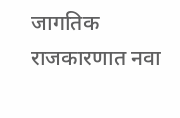जागतिक राजकारणात नवा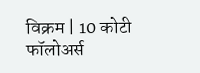विक्रम | 10 कोटी फॉलोअर्स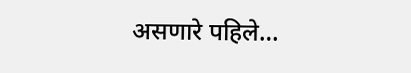असणारे पहिले…